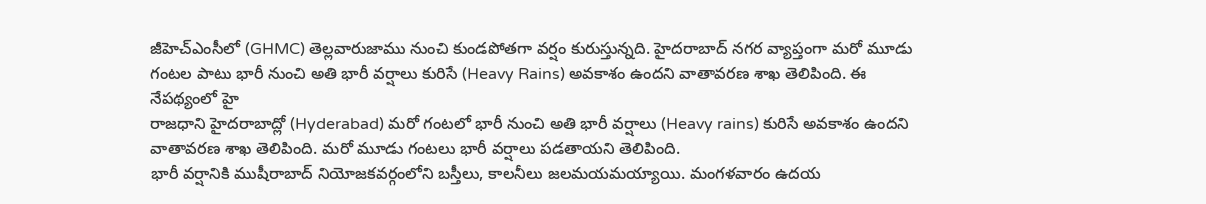జీహెచ్ఎంసీలో (GHMC) తెల్లవారుజాము నుంచి కుండపోతగా వర్షం కురుస్తున్నది. హైదరాబాద్ నగర వ్యాప్తంగా మరో మూడు గంటల పాటు భారీ నుంచి అతి భారీ వర్షాలు కురిసే (Heavy Rains) అవకాశం ఉందని వాతావరణ శాఖ తెలిపింది. ఈ నేపథ్యంలో హై
రాజధాని హైదరాబాద్లో (Hyderabad) మరో గంటలో భారీ నుంచి అతి భారీ వర్షాలు (Heavy rains) కురిసే అవకాశం ఉందని వాతావరణ శాఖ తెలిపింది. మరో మూడు గంటలు భారీ వర్షాలు పడతాయని తెలిపింది.
భారీ వర్షానికి ముషీరాబాద్ నియోజకవర్గంలోని బస్తీలు, కాలనీలు జలమయమయ్యాయి. మంగళవారం ఉదయ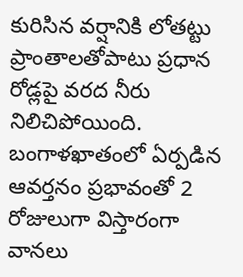కురిసిన వర్షానికి లోతట్టు ప్రాంతాలతోపాటు ప్రధాన రోడ్లపై వరద నీరు నిలిచిపోయింది.
బంగాళఖాతంలో ఏర్పడిన ఆవర్తనం ప్రభావంతో 2 రోజులుగా విస్తారంగా వానలు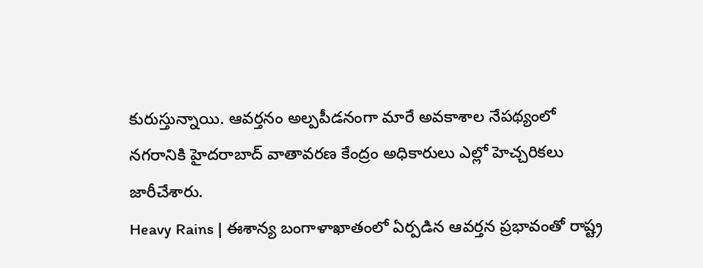కురుస్తున్నాయి. ఆవర్తనం అల్పపీడనంగా మారే అవకాశాల నేపథ్యంలో నగరానికి హైదరాబాద్ వాతావరణ కేంద్రం అధికారులు ఎల్లో హెచ్చరికలు జారీచేశారు.
Heavy Rains | ఈశాన్య బంగాళాఖాతంలో ఏర్పడిన ఆవర్తన ప్రభావంతో రాష్ట్ర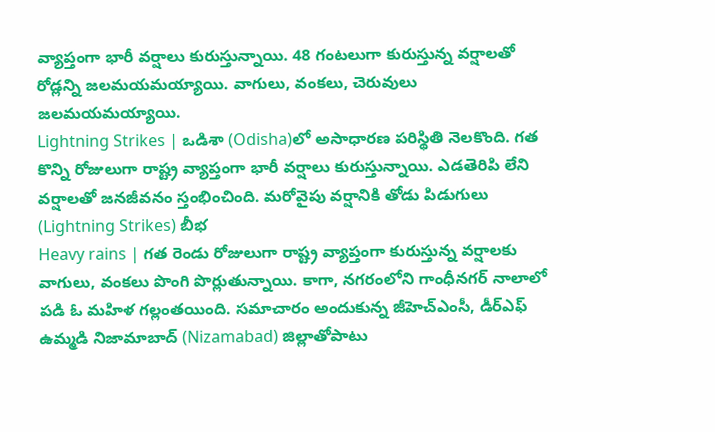వ్యాప్తంగా భారీ వర్షాలు కురుస్తున్నాయి. 48 గంటలుగా కురుస్తున్న వర్షాలతో రోడ్లన్ని జలమయమయ్యాయి. వాగులు, వంకలు, చెరువులు జలమయమయ్యాయి.
Lightning Strikes | ఒడిశా (Odisha)లో అసాధారణ పరిస్థితి నెలకొంది. గత కొన్ని రోజులుగా రాష్ట్ర వ్యాప్తంగా భారీ వర్షాలు కురుస్తున్నాయి. ఎడతెరిపి లేని వర్షాలతో జనజీవనం స్తంభించింది. మరోవైపు వర్షానికి తోడు పిడుగులు (Lightning Strikes) బీభ
Heavy rains | గత రెండు రోజులుగా రాష్ట్ర వ్యాప్తంగా కురుస్తున్న వర్షాలకు వాగులు, వంకలు పొంగి పొర్లుతున్నాయి. కాగా, నగరంలోని గాంధీనగర్ నాలాలో పడి ఓ మహిళ గల్లంతయింది. సమాచారం అందుకున్న జీహెచ్ఎంసీ, డీర్ఎఫ్
ఉమ్మడి నిజామాబాద్ (Nizamabad) జిల్లాతోపాటు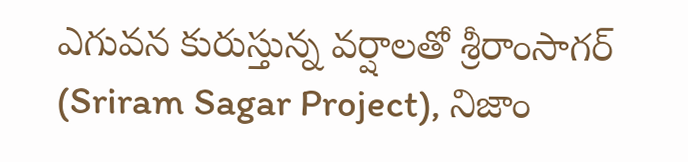ఎగువన కురుస్తున్న వర్షాలతో శ్రీరాంసాగర్ (Sriram Sagar Project), నిజాం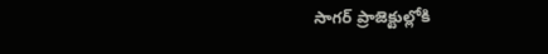సాగర్ ప్రాజెక్టుల్లోకి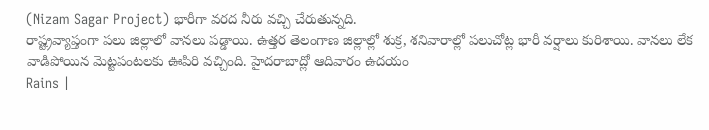(Nizam Sagar Project) భారీగా వరద నీరు వచ్చి చేరుతున్నది.
రాష్ట్రవ్యాప్తంగా పలు జిల్లాలో వానలు పడ్డాయి. ఉత్తర తెలంగాణ జిల్లాల్లో శుక్ర, శనివారాల్లో పలుచోట్ల భారీ వర్షాలు కురిశాయి. వానలు లేక వాడిపోయిన మెట్టపంటలకు ఊపిరి వచ్చింది. హైదరాబాద్లో ఆదివారం ఉదయం
Rains |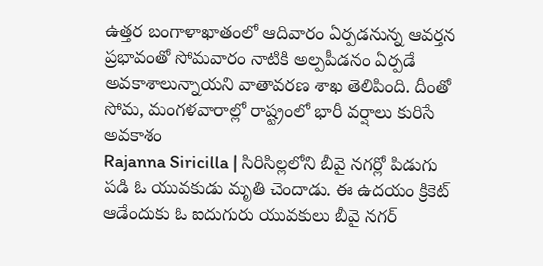ఉత్తర బంగాళాఖాతంలో ఆదివారం ఏర్పడనున్న ఆవర్తన ప్రభావంతో సోమవారం నాటికి అల్పపీడనం ఏర్పడే అవకాశాలున్నాయని వాతావరణ శాఖ తెలిపింది. దీంతో సోమ, మంగళవారాల్లో రాష్ట్రంలో భారీ వర్షాలు కురిసే అవకాశం
Rajanna Siricilla | సిరిసిల్లలోని బీవై నగర్లో పిడుగు పడి ఓ యువకుడు మృతి చెందాడు. ఈ ఉదయం క్రికెట్ ఆడేందుకు ఓ ఐదుగురు యువకులు బీవై నగర్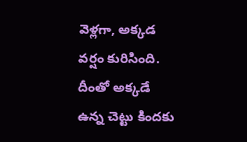వెళ్లగా, అక్కడ వర్షం కురిసింది. దీంతో అక్కడే ఉన్న చెట్టు కిందకు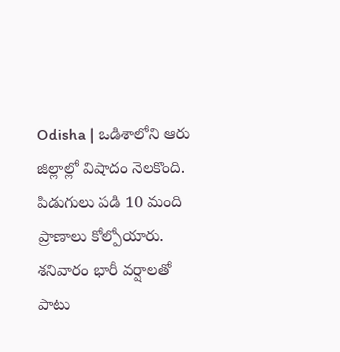Odisha | ఒడిశాలోని ఆరు జిల్లాల్లో విషాదం నెలకొంది. పిడుగులు పడి 10 మంది ప్రాణాలు కోల్పోయారు. శనివారం భారీ వర్షాలతో పాటు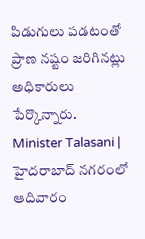పిడుగులు పడటంతో ప్రాణ నష్టం జరిగినట్లు అధికారులు పేర్కొన్నారు.
Minister Talasani | హైదరాబాద్ నగరంలో ఆదివారం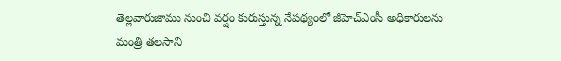తెల్లవారుజాము నుంచి వర్షం కురుస్తున్న నేపథ్యంలో జీహెచ్ఎంసీ అధికారులను మంత్రి తలసాని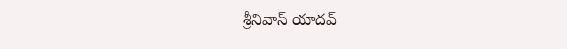శ్రీనివాస్ యాదవ్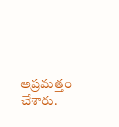అప్రమత్తం చేశారు.